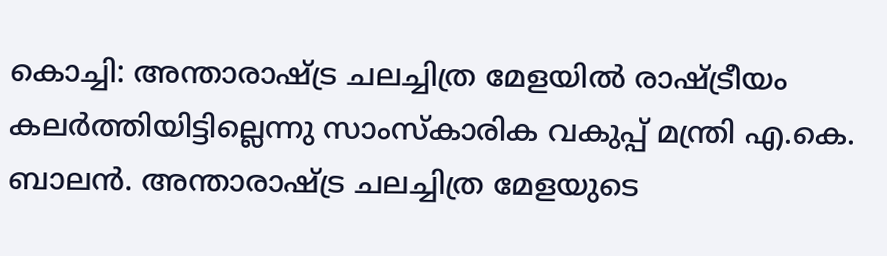കൊച്ചി: അന്താരാഷ്ട്ര ചലച്ചിത്ര മേളയിൽ രാഷ്ട്രീയം കലർത്തിയിട്ടില്ലെന്നു സാംസ്കാരിക വകുപ്പ് മന്ത്രി എ.കെ. ബാലൻ. അന്താരാഷ്ട്ര ചലച്ചിത്ര മേളയുടെ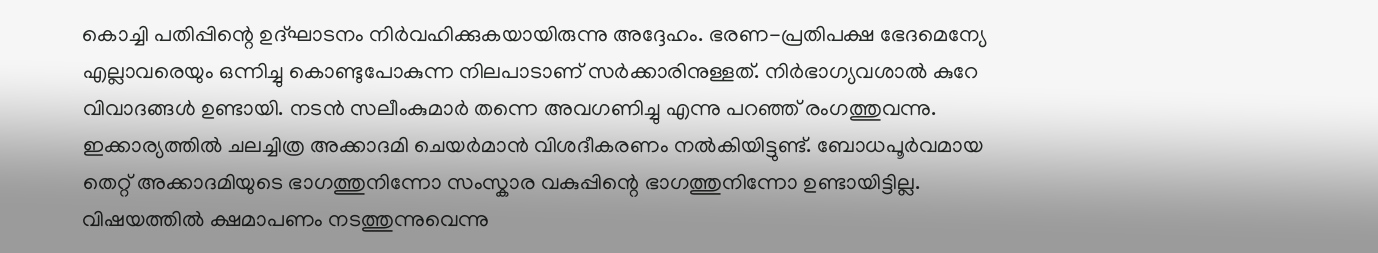കൊച്ചി പതിപ്പിന്റെ ഉദ്ഘാടനം നിർവഹിക്കുകയായിരുന്നു അദ്ദേഹം. ഭരണ-പ്രതിപക്ഷ ഭേദമെന്യേ എല്ലാവരെയും ഒന്നിച്ചു കൊണ്ടുപോകുന്ന നിലപാടാണ് സർക്കാരിനുള്ളത്. നിർഭാഗ്യവശാൽ കുറേ വിവാദങ്ങൾ ഉണ്ടായി. നടൻ സലീംകുമാർ തന്നെ അവഗണിച്ചു എന്നു പറഞ്ഞ് രംഗത്തുവന്നു. ഇക്കാര്യത്തിൽ ചലച്ചിത്ര അക്കാദമി ചെയർമാൻ വിശദീകരണം നൽകിയിട്ടുണ്ട്. ബോധപൂർവമായ തെറ്റ് അക്കാദമിയുടെ ഭാഗത്തുനിന്നോ സംസ്കാര വകുപ്പിന്റെ ഭാഗത്തുനിന്നോ ഉണ്ടായിട്ടില്ല. വിഷയത്തിൽ ക്ഷമാപണം നടത്തുന്നുവെന്നു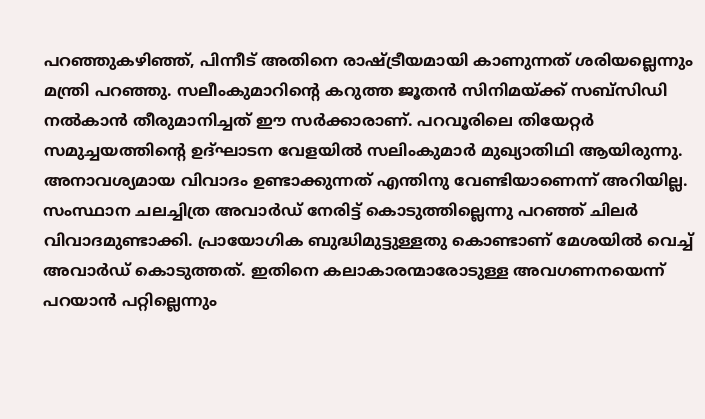പറഞ്ഞുകഴിഞ്ഞ്, പിന്നീട് അതിനെ രാഷ്ട്രീയമായി കാണുന്നത് ശരിയല്ലെന്നും മന്ത്രി പറഞ്ഞു. സലീംകുമാറിന്റെ കറുത്ത ജൂതൻ സിനിമയ്ക്ക് സബ്സിഡി നൽകാൻ തീരുമാനിച്ചത് ഈ സർക്കാരാണ്. പറവൂരിലെ തിയേറ്റർ സമുച്ചയത്തിന്റെ ഉദ്ഘാടന വേളയിൽ സലിംകുമാർ മുഖ്യാതിഥി ആയിരുന്നു. അനാവശ്യമായ വിവാദം ഉണ്ടാക്കുന്നത് എന്തിനു വേണ്ടിയാണെന്ന് അറിയില്ല. സംസ്ഥാന ചലച്ചിത്ര അവാർഡ് നേരിട്ട് കൊടുത്തില്ലെന്നു പറഞ്ഞ് ചിലർ വിവാദമുണ്ടാക്കി. പ്രായോഗിക ബുദ്ധിമുട്ടുള്ളതു കൊണ്ടാണ് മേശയിൽ വെച്ച് അവാർഡ് കൊടുത്തത്. ഇതിനെ കലാകാരന്മാരോടുള്ള അവഗണനയെന്ന് പറയാൻ പറ്റില്ലെന്നും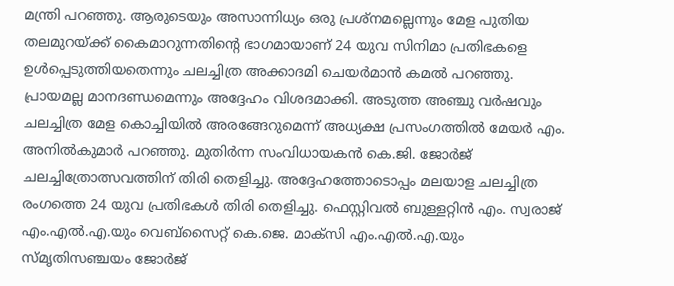മന്ത്രി പറഞ്ഞു. ആരുടെയും അസാന്നിധ്യം ഒരു പ്രശ്നമല്ലെന്നും മേള പുതിയ തലമുറയ്ക്ക് കൈമാറുന്നതിന്റെ ഭാഗമായാണ് 24 യുവ സിനിമാ പ്രതിഭകളെ ഉൾപ്പെടുത്തിയതെന്നും ചലച്ചിത്ര അക്കാദമി ചെയർമാൻ കമൽ പറഞ്ഞു. പ്രായമല്ല മാനദണ്ഡമെന്നും അദ്ദേഹം വിശദമാക്കി. അടുത്ത അഞ്ചു വർഷവും ചലച്ചിത്ര മേള കൊച്ചിയിൽ അരങ്ങേറുമെന്ന് അധ്യക്ഷ പ്രസംഗത്തിൽ മേയർ എം. അനിൽകുമാർ പറഞ്ഞു. മുതിർന്ന സംവിധായകൻ കെ.ജി. ജോർജ് ചലച്ചിത്രോത്സവത്തിന് തിരി തെളിച്ചു. അദ്ദേഹത്തോടൊപ്പം മലയാള ചലച്ചിത്ര രംഗത്തെ 24 യുവ പ്രതിഭകൾ തിരി തെളിച്ചു. ഫെസ്റ്റിവൽ ബുള്ളറ്റിൻ എം. സ്വരാജ് എം.എൽ.എ.യും വെബ്സൈറ്റ് കെ.ജെ. മാക്സി എം.എൽ.എ.യും സ്മൃതിസഞ്ചയം ജോർജ്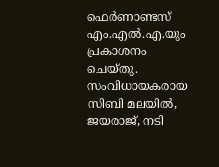ഫെർണാണ്ടസ് എം.എൽ.എ.യും പ്രകാശനം ചെയ്തു. സംവിധായകരായ സിബി മലയിൽ, ജയരാജ്, നടി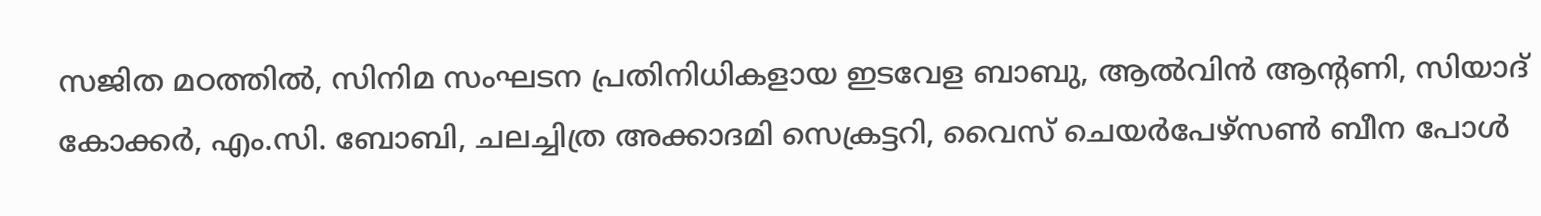സജിത മഠത്തിൽ, സിനിമ സംഘടന പ്രതിനിധികളായ ഇടവേള ബാബു, ആൽവിൻ ആന്റണി, സിയാദ് കോക്കർ, എം.സി. ബോബി, ചലച്ചിത്ര അക്കാദമി സെക്രട്ടറി, വൈസ് ചെയർപേഴ്സൺ ബീന പോൾ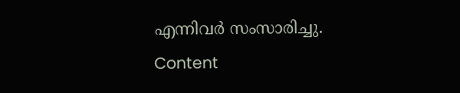എന്നിവർ സംസാരിച്ചു. Content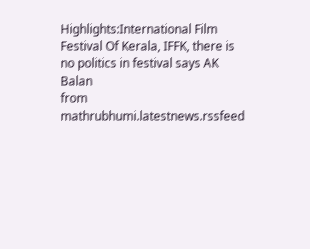Highlights:International Film Festival Of Kerala, IFFK, there is no politics in festival says AK Balan
from mathrubhumi.latestnews.rssfeed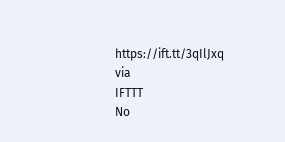https://ift.tt/3qIlJxq
via
IFTTT
No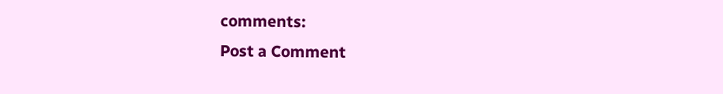comments:
Post a Comment